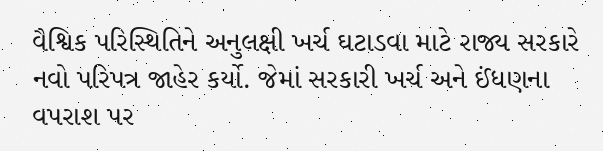વૈશ્વિક પરિસ્થિતિને અનુલક્ષી ખર્ચ ઘટાડવા માટે રાજ્ય સરકારે નવો પરિપત્ર જાહેર કર્યો. જેમાં સરકારી ખર્ચ અને ઈંધણના વપરાશ પર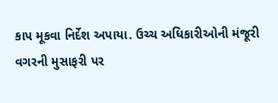કાપ મૂકવા નિર્દેશ અપાયા. ઉચ્ચ અધિકારીઓની મંજૂરી વગરની મુસાફરી પર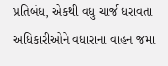પ્રતિબંધ, એકથી વધુ ચાર્જ ધરાવતા અધિકારીઓને વધારાના વાહન જમા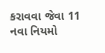કરાવવા જેવા 11 નવા નિયમો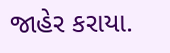જાહેર કરાયા.